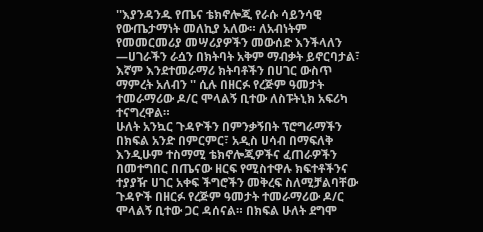''እያንዳንዱ የጤና ቴክኖሎጂ የራሱ ሳይንሳዊ የውጤታማነት መለኪያ አለው። ለአብነትም የመመርመሪያ መሣሪያዎችን መውሰድ እንችላለን —ሀገራችን ራሷን በክትባት አቅም ማብቃት ይኖርባታል፣ እኛም እንደተመራማሪ ክትባቶችን በሀገር ውስጥ ማምረት አለብን '' ሲሉ በዘርፉ የረጅም ዓመታት ተመራማሪው ዶ/ር ሞላልኝ ቢተው ለስፑትኒክ አፍሪካ ተናግረዋል።
ሁለት አንኳር ጉዳዮችን በምንቃኝበት ፕሮግራማችን በክፍል አንድ በምርምር፣ አዲስ ሀሳብ በማፍለቅ እንዲሁም ተስማሚ ቴክኖሎጂዎችና ፈጠራዎችን በመተግበር በጤናው ዘርፍ የሚስተዋሉ ክፍተቶችንና ተያያዥ ሀገር አቀፍ ችግሮችን መቅረፍ ስለሚቻልባቸው ጉዳዮች በዘርፉ የረጅም ዓመታት ተመራማሪው ዶ/ር ሞላልኝ ቢተው ጋር ዳሰናል። በክፍል ሁለት ደግሞ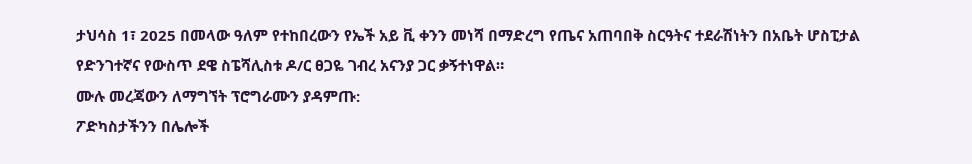ታህሳስ 1፣ 2025 በመላው ዓለም የተከበረውን የኤች አይ ቪ ቀንን መነሻ በማድረግ የጤና አጠባበቅ ስርዓትና ተደራሽነትን በአቤት ሆስፒታል የድንገተኛና የውስጥ ደዌ ስፔሻሊስቱ ዶ/ር ፀጋዬ ገብረ አናንያ ጋር ቃኝተነዋል።
ሙሉ መረጃውን ለማግኘት ፕሮግራሙን ያዳምጡ:
ፖድካስታችንን በሌሎች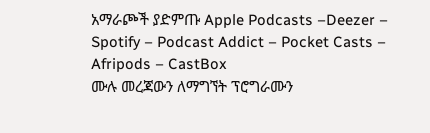አማራጮች ያድምጡ Apple Podcasts –Deezer – Spotify – Podcast Addict – Pocket Casts – Afripods – CastBox
ሙሉ መረጃውን ለማግኘት ፕሮግራሙን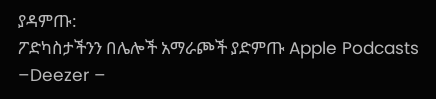ያዳምጡ:
ፖድካስታችንን በሌሎች አማራጮች ያድምጡ Apple Podcasts –Deezer –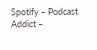Spotify – Podcast Addict –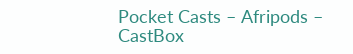Pocket Casts – Afripods – CastBox